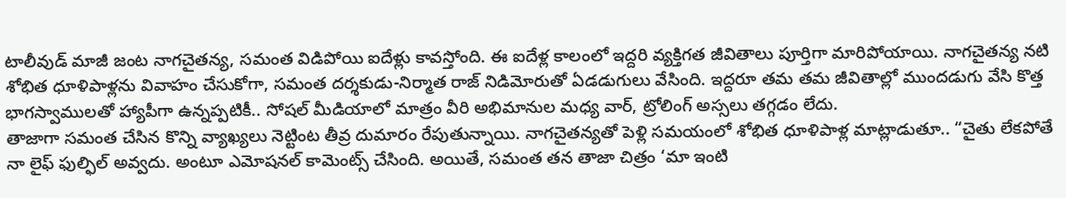టాలీవుడ్ మాజీ జంట నాగచైతన్య, సమంత విడిపోయి ఐదేళ్లు కావస్తోంది. ఈ ఐదేళ్ల కాలంలో ఇద్దరి వ్యక్తిగత జీవితాలు పూర్తిగా మారిపోయాయి. నాగచైతన్య నటి శోభిత ధూళిపాళ్లను వివాహం చేసుకోగా, సమంత దర్శకుడు-నిర్మాత రాజ్ నిడిమోరుతో ఏడడుగులు వేసింది. ఇద్దరూ తమ తమ జీవితాల్లో ముందడుగు వేసి కొత్త భాగస్వాములతో హ్యాపీగా ఉన్నప్పటికీ.. సోషల్ మీడియాలో మాత్రం వీరి అభిమానుల మధ్య వార్, ట్రోలింగ్ అస్సలు తగ్గడం లేదు.
తాజాగా సమంత చేసిన కొన్ని వ్యాఖ్యలు నెట్టింట తీవ్ర దుమారం రేపుతున్నాయి. నాగచైతన్యతో పెళ్లి సమయంలో శోభిత ధూళిపాళ్ల మాట్లాడుతూ.. “చైతు లేకపోతే నా లైఫ్ ఫుల్ఫిల్ అవ్వదు. అంటూ ఎమోషనల్ కామెంట్స్ చేసింది. అయితే, సమంత తన తాజా చిత్రం ‘మా ఇంటి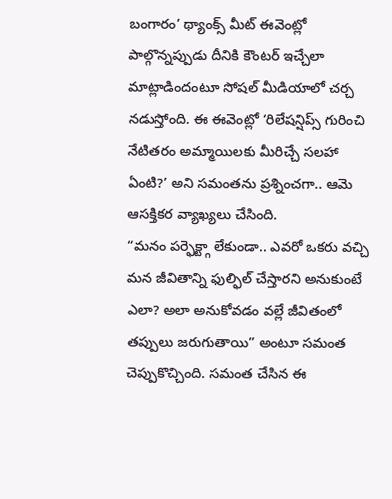బంగారం’ థ్యాంక్స్ మీట్ ఈవెంట్లో పాల్గొన్నప్పుడు దీనికి కౌంటర్ ఇచ్చేలా మాట్లాడిందంటూ సోషల్ మీడియాలో చర్చ నడుస్తోంది. ఈ ఈవెంట్లో ‘రిలేషన్షిప్స్ గురించి నేటితరం అమ్మాయిలకు మీరిచ్చే సలహా ఏంటి?’ అని సమంతను ప్రశ్నించగా.. ఆమె ఆసక్తికర వ్యాఖ్యలు చేసింది.
“మనం పర్ఫెక్ట్గా లేకుండా.. ఎవరో ఒకరు వచ్చి మన జీవితాన్ని ఫుల్ఫిల్ చేస్తారని అనుకుంటే ఎలా? అలా అనుకోవడం వల్లే జీవితంలో తప్పులు జరుగుతాయి” అంటూ సమంత చెప్పుకొచ్చింది. సమంత చేసిన ఈ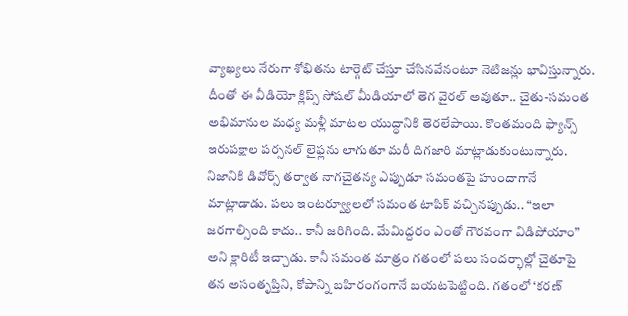వ్యాఖ్యలు నేరుగా శోభితను టార్గెట్ చేస్తూ చేసినవేనంటూ నెటిజన్లు భావిస్తున్నారు. దీంతో ఈ వీడియో క్లిప్స్ సోషల్ మీడియాలో తెగ వైరల్ అవుతూ.. చైతు-సమంత అభిమానుల మధ్య మళ్లీ మాటల యుద్ధానికి తెరలేపాయి. కొంతమంది ఫ్యాన్స్ ఇరుపక్షాల పర్సనల్ లైఫ్లను లాగుతూ మరీ దిగజారి మాట్లాడుకుంటున్నారు.
నిజానికి డివోర్స్ తర్వాత నాగచైతన్య ఎప్పుడూ సమంతపై హుందాగానే మాట్లాడాడు. పలు ఇంటర్వ్యూలలో సమంత టాపిక్ వచ్చినప్పుడు.. “ఇలా జరగాల్సింది కాదు.. కానీ జరిగింది. మేమిద్దరం ఎంతో గౌరవంగా విడిపోయాం” అని క్లారిటీ ఇచ్చాడు. కానీ సమంత మాత్రం గతంలో పలు సందర్భాల్లో చైతూపై తన అసంతృప్తిని, కోపాన్ని బహిరంగంగానే బయటపెట్టింది. గతంలో ‘కరణ్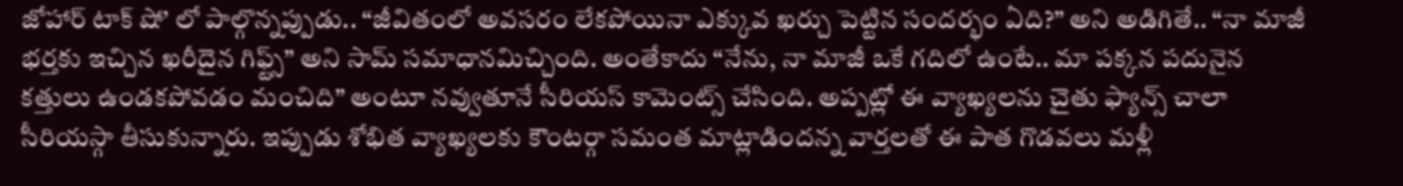జోహార్ టాక్ షో’ లో పాల్గొన్నప్పుడు.. “జీవితంలో అవసరం లేకపోయినా ఎక్కువ ఖర్చు పెట్టిన సందర్భం ఏది?” అని అడిగితే.. “నా మాజీ భర్తకు ఇచ్చిన ఖరీదైన గిఫ్ట్స్” అని సామ్ సమాధానమిచ్చింది. అంతేకాదు “నేను, నా మాజీ ఒకే గదిలో ఉంటే.. మా పక్కన పదునైన కత్తులు ఉండకపోవడం మంచిది” అంటూ నవ్వుతూనే సీరియస్ కామెంట్స్ చేసింది. అప్పట్లో ఈ వ్యాఖ్యలను చైతు ఫ్యాన్స్ చాలా సీరియస్గా తీసుకున్నారు. ఇప్పుడు శోభిత వ్యాఖ్యలకు కౌంటర్గా సమంత మాట్లాడిందన్న వార్తలతో ఈ పాత గొడవలు మళ్లీ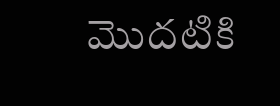మొదటికి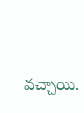వచ్చాయి.